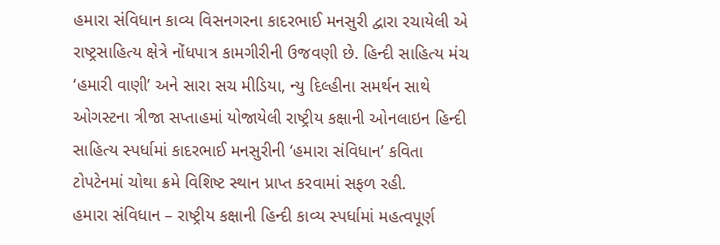હમારા સંવિધાન કાવ્ય વિસનગરના કાદરભાઈ મનસુરી દ્વારા રચાયેલી એ રાષ્ટ્રસાહિત્ય ક્ષેત્રે નોંધપાત્ર કામગીરીની ઉજવણી છે. હિન્દી સાહિત્ય મંચ ‘હમારી વાણી’ અને સારા સચ મીડિયા, ન્યુ દિલ્હીના સમર્થન સાથે ઓગસ્ટના ત્રીજા સપ્તાહમાં યોજાયેલી રાષ્ટ્રીય કક્ષાની ઓનલાઇન હિન્દી સાહિત્ય સ્પર્ધામાં કાદરભાઈ મનસુરીની ‘હમારા સંવિધાન’ કવિતા ટોપટેનમાં ચોથા ક્રમે વિશિષ્ટ સ્થાન પ્રાપ્ત કરવામાં સફળ રહી.
હમારા સંવિધાન – રાષ્ટ્રીય કક્ષાની હિન્દી કાવ્ય સ્પર્ધામાં મહત્વપૂર્ણ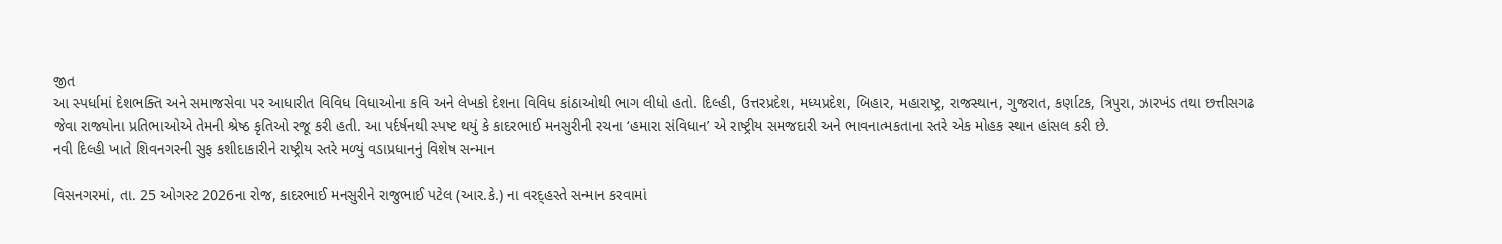જીત
આ સ્પર્ધામાં દેશભક્તિ અને સમાજસેવા પર આધારીત વિવિધ વિધાઓના કવિ અને લેખકો દેશના વિવિધ કાંઠાઓથી ભાગ લીધો હતો. દિલ્હી, ઉત્તરપ્રદેશ, મધ્યપ્રદેશ, બિહાર, મહારાષ્ટ્ર, રાજસ્થાન, ગુજરાત, કર્ણાટક, ત્રિપુરા, ઝારખંડ તથા છત્તીસગઢ જેવા રાજ્યોના પ્રતિભાઓએ તેમની શ્રેષ્ઠ કૃતિઓ રજૂ કરી હતી. આ પર્દર્ષનથી સ્પષ્ટ થયું કે કાદરભાઈ મનસુરીની રચના ‘હમારા સંવિધાન’ એ રાષ્ટ્રીય સમજદારી અને ભાવનાત્મકતાના સ્તરે એક મોહક સ્થાન હાંસલ કરી છે.
નવી દિલ્હી ખાતે શિવનગરની સુફ કશીદાકારીને રાષ્ટ્રીય સ્તરે મળ્યું વડાપ્રધાનનું વિશેષ સન્માન

વિસનગરમાં, તા. 25 ઓગસ્ટ 2026ના રોજ, કાદરભાઈ મનસુરીને રાજુભાઈ પટેલ (આર.કે.) ના વરદ્હસ્તે સન્માન કરવામાં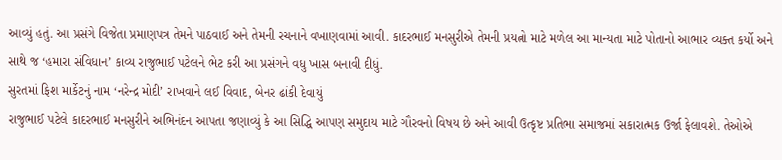આવ્યું હતું. આ પ્રસંગે વિજેતા પ્રમાણપત્ર તેમને પાઠવાઈ અને તેમની રચનાને વખાણવામાં આવી. કાદરભાઈ મનસુરીએ તેમની પ્રયત્નો માટે મળેલ આ માન્યતા માટે પોતાનો આભાર વ્યક્ત કર્યો અને સાથે જ ‘હમારા સંવિધાન’ કાવ્ય રાજુભાઈ પટેલને ભેટ કરી આ પ્રસંગને વધુ ખાસ બનાવી દીધું.
સુરતમાં ફિશ માર્કેટનું નામ ‘નરેન્દ્ર મોદી’ રાખવાને લઈ વિવાદ, બેનર ઢાંકી દેવાયું
રાજુભાઈ પટેલે કાદરભાઈ મનસુરીને અભિનંદન આપતા જણાવ્યું કે આ સિદ્ધિ આપણ સમુદાય માટે ગૌરવનો વિષય છે અને આવી ઉત્કૃષ્ટ પ્રતિભા સમાજમાં સકારાત્મક ઉર્જા ફેલાવશે. તેઓએ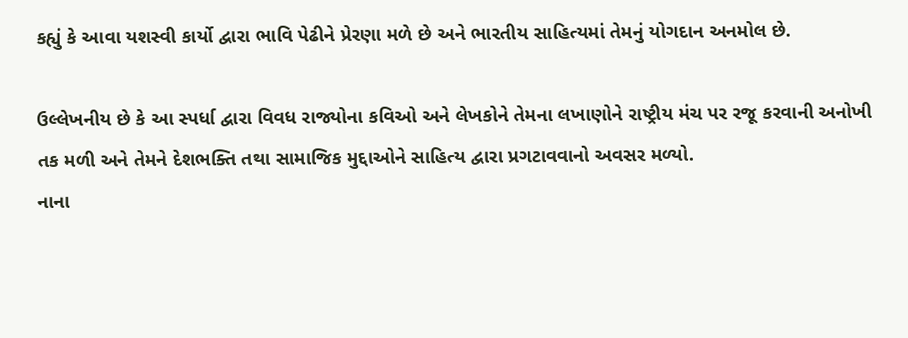કહ્યું કે આવા યશસ્વી કાર્યો દ્વારા ભાવિ પેઢીને પ્રેરણા મળે છે અને ભારતીય સાહિત્યમાં તેમનું યોગદાન અનમોલ છે.

ઉલ્લેખનીય છે કે આ સ્પર્ધા દ્વારા વિવધ રાજ્યોના કવિઓ અને લેખકોને તેમના લખાણોને રાષ્ટ્રીય મંચ પર રજૂ કરવાની અનોખી તક મળી અને તેમને દેશભક્તિ તથા સામાજિક મુદ્દાઓને સાહિત્ય દ્વારા પ્રગટાવવાનો અવસર મળ્યો.
નાના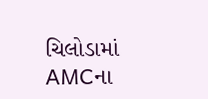ચિલોડામાં AMCના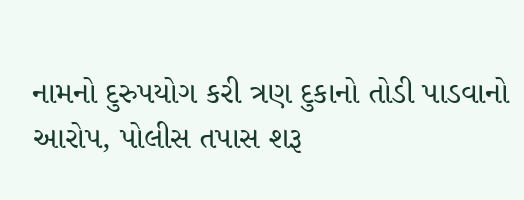નામનો દુરુપયોગ કરી ત્રણ દુકાનો તોડી પાડવાનો આરોપ, પોલીસ તપાસ શરૂ